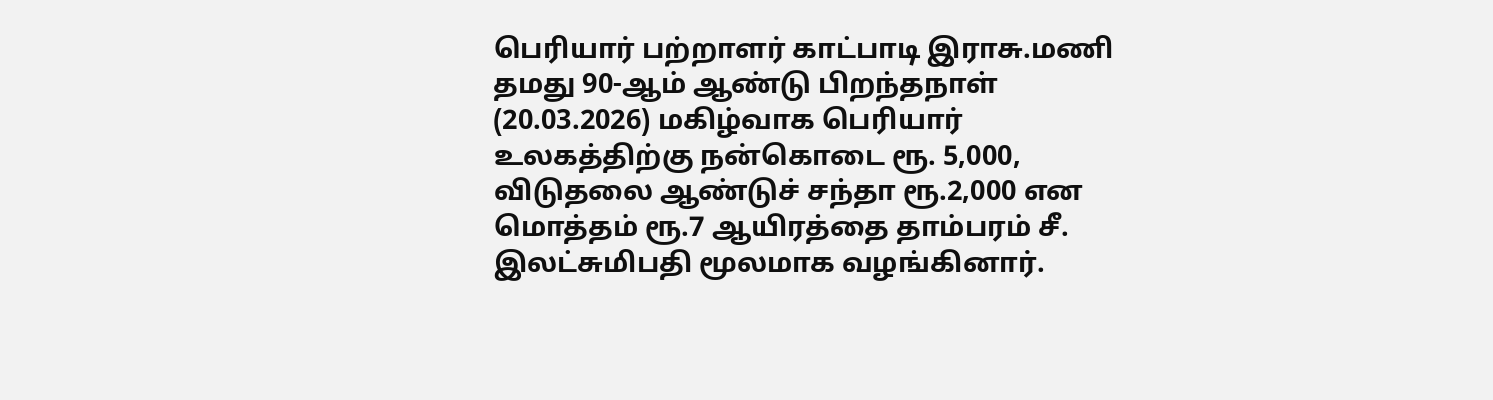பெரியார் பற்றாளர் காட்பாடி இராசு.மணி தமது 90-ஆம் ஆண்டு பிறந்தநாள் (20.03.2026) மகிழ்வாக பெரியார் உலகத்திற்கு நன்கொடை ரூ. 5,000, விடுதலை ஆண்டுச் சந்தா ரூ.2,000 என மொத்தம் ரூ.7 ஆயிரத்தை தாம்பரம் சீ. இலட்சுமிபதி மூலமாக வழங்கினார்.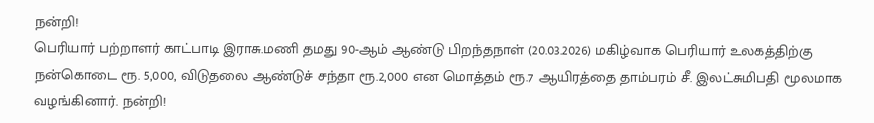நன்றி!
பெரியார் பற்றாளர் காட்பாடி இராசு.மணி தமது 90-ஆம் ஆண்டு பிறந்தநாள் (20.03.2026) மகிழ்வாக பெரியார் உலகத்திற்கு நன்கொடை ரூ. 5,000, விடுதலை ஆண்டுச் சந்தா ரூ.2,000 என மொத்தம் ரூ.7 ஆயிரத்தை தாம்பரம் சீ. இலட்சுமிபதி மூலமாக வழங்கினார். நன்றி!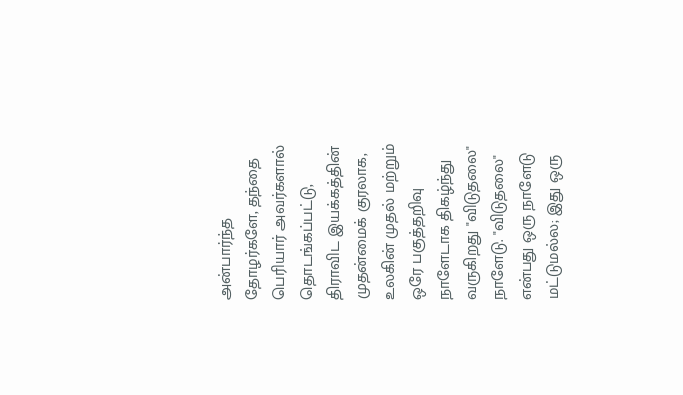அன்பார்ந்த தோழர்களே, தந்தை பெரியார் அவர்களால் தொடங்கப்பட்டு, திராவிட இயக்கத்தின் முதன்மைக் குரலாக, உலகின் முதல் மற்றும் ஒரே பகுத்தறிவு நாளேடாக திகழ்ந்து வருகிறது "விடுதலை" நாளேடு. "விடுதலை" என்பது ஒரு நாளேடு மட்டுமல்ல; இது ஒரு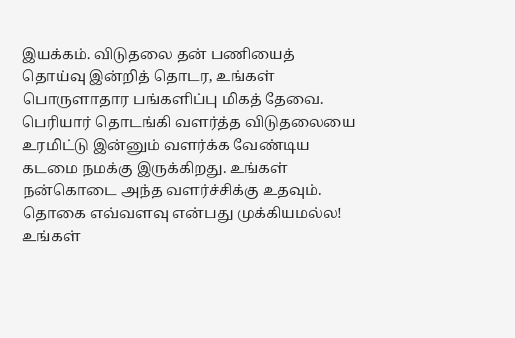இயக்கம். விடுதலை தன் பணியைத் தொய்வு இன்றித் தொடர, உங்கள் பொருளாதார பங்களிப்பு மிகத் தேவை. பெரியார் தொடங்கி வளர்த்த விடுதலையை உரமிட்டு இன்னும் வளர்க்க வேண்டிய கடமை நமக்கு இருக்கிறது. உங்கள் நன்கொடை அந்த வளர்ச்சிக்கு உதவும்.
தொகை எவ்வளவு என்பது முக்கியமல்ல! உங்கள்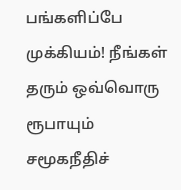பங்களிப்பே முக்கியம்! நீங்கள் தரும் ஒவ்வொரு ரூபாயும் சமூகநீதிச்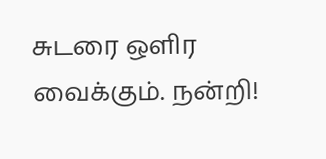சுடரை ஒளிர வைக்கும். நன்றி!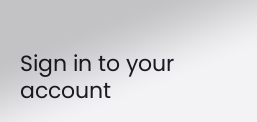Sign in to your account